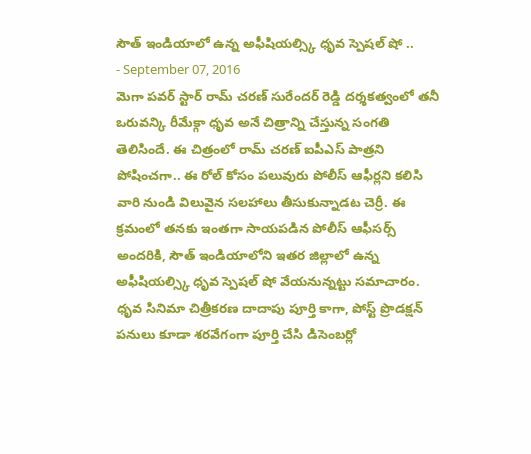సౌత్ ఇండియాలో ఉన్న అఫీషియల్స్కి ధృవ స్పెషల్ షో ..
- September 07, 2016
మెగా పవర్ స్టార్ రామ్ చరణ్ సురేందర్ రెడ్డి దర్శకత్వంలో తనీ ఒరువన్కి రీమేక్గా ధృవ అనే చిత్రాన్ని చేస్తున్న సంగతి తెలిసిందే. ఈ చిత్రంలో రామ్ చరణ్ ఐపీఎస్ పాత్రని పోషించగా.. ఈ రోల్ కోసం పలువురు పోలీస్ ఆఫీర్లని కలిసి వారి నుండి విలువైన సలహాలు తీసుకున్నాడట చెర్రీ. ఈ క్రమంలో తనకు ఇంతగా సాయపడిన పోలీస్ ఆఫీసర్స్ అందరికి, సౌత్ ఇండియాలోని ఇతర జిల్లాలో ఉన్న అఫీషియల్స్కి ధృవ స్పెషల్ షో వేయనున్నట్టు సమాచారం. ధృవ సినిమా చిత్రీకరణ దాదాపు పూర్తి కాగా, పోస్ట్ ప్రొడక్షన్ పనులు కూడా శరవేగంగా పూర్తి చేసి డిసెంబర్లో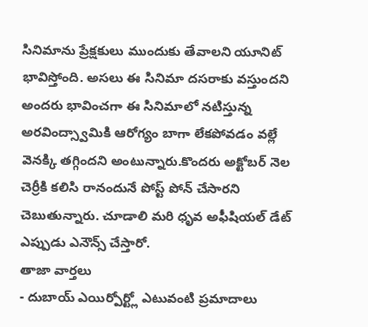సినిమాను ప్రేక్షకులు ముందుకు తేవాలని యూనిట్ భావిస్తోంది. అసలు ఈ సినిమా దసరాకు వస్తుందని అందరు భావించగా ఈ సినిమాలో నటిస్తున్న అరవింద్స్వామికి ఆరోగ్యం బాగా లేకపోవడం వల్లే వెనక్కి తగ్గిందని అంటున్నారు.కొందరు అక్టోబర్ నెల చెర్రీకి కలిసి రానందునే పోస్ట్ పోన్ చేసారని చెబుతున్నారు. చూడాలి మరి ధృవ అఫీషియల్ డేట్ ఎప్పుడు ఎనౌన్స్ చేస్తారో.
తాజా వార్తలు
- దుబాయ్ ఎయిర్పోర్ట్లో ఎటువంటి ప్రమాదాలు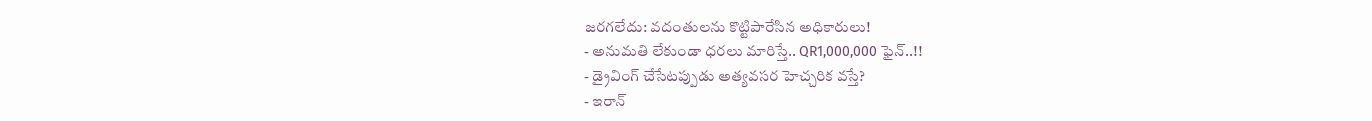జరగలేదు: వదంతులను కొట్టిపారేసిన అధికారులు!
- అనుమతి లేకుండా ధరలు మారిస్తే.. QR1,000,000 ఫైన్..!!
- డ్రైవింగ్ చేసేటప్పుడు అత్యవసర హెచ్చరిక వస్తే?
- ఇరాన్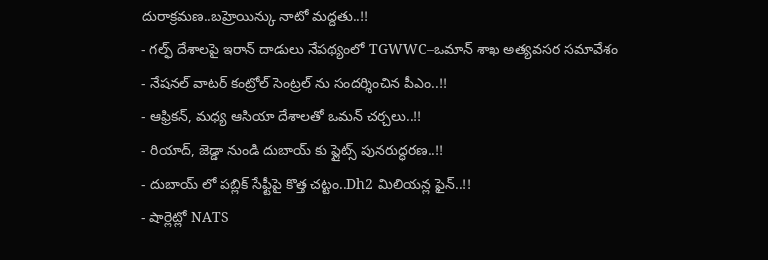దురాక్రమణ..బహ్రెయిన్కు నాటో మద్దతు..!!
- గల్ఫ్ దేశాలపై ఇరాన్ దాడులు నేపథ్యంలో TGWWC–ఒమాన్ శాఖ అత్యవసర సమావేశం
- నేషనల్ వాటర్ కంట్రోల్ సెంట్రల్ ను సందర్శించిన పీఎం..!!
- ఆఫ్రికన్, మధ్య ఆసియా దేశాలతో ఒమన్ చర్చలు..!!
- రియాద్, జెడ్డా నుండి దుబాయ్ కు ఫ్లైట్స్ పునరుద్ధరణ..!!
- దుబాయ్ లో పబ్లిక్ సేఫ్టీపై కొత్త చట్టం..Dh2 మిలియన్ల ఫైన్..!!
- షార్లెట్లో NATS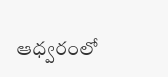ఆధ్వరంలో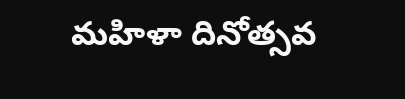మహిళా దినోత్సవ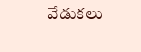వేడుకలు